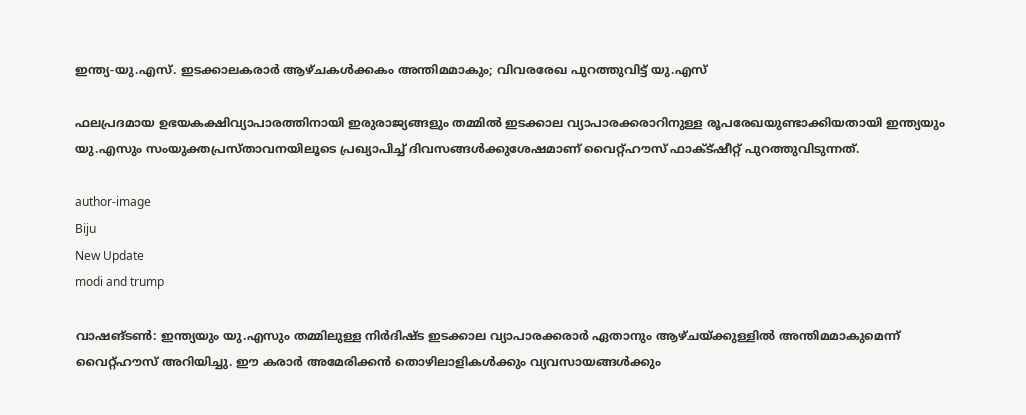ഇന്ത്യ-യു.എസ്. ഇടക്കാലകരാര്‍ ആഴ്ചകള്‍ക്കകം അന്തിമമാകും; വിവരരേഖ പുറത്തുവിട്ട് യു.എസ്

ഫലപ്രദമായ ഉഭയകക്ഷിവ്യാപാരത്തിനായി ഇരുരാജ്യങ്ങളും തമ്മില്‍ ഇടക്കാല വ്യാപാരക്കരാറിനുള്ള രൂപരേഖയുണ്ടാക്കിയതായി ഇന്ത്യയും യു.എസും സംയുക്തപ്രസ്താവനയിലൂടെ പ്രഖ്യാപിച്ച് ദിവസങ്ങള്‍ക്കുശേഷമാണ് വൈറ്റ്ഹൗസ് ഫാക്ട്ഷീറ്റ് പുറത്തുവിടുന്നത്.

author-image
Biju
New Update
modi and trump

വാഷങ്ടണ്‍: ഇന്ത്യയും യു.എസും തമ്മിലുള്ള നിര്‍ദിഷ്ട ഇടക്കാല വ്യാപാരക്കരാര്‍ ഏതാനും ആഴ്ചയ്ക്കുള്ളില്‍ അന്തിമമാകുമെന്ന് വൈറ്റ്ഹൗസ് അറിയിച്ചു. ഈ കരാര്‍ അമേരിക്കന്‍ തൊഴിലാളികള്‍ക്കും വ്യവസായങ്ങള്‍ക്കും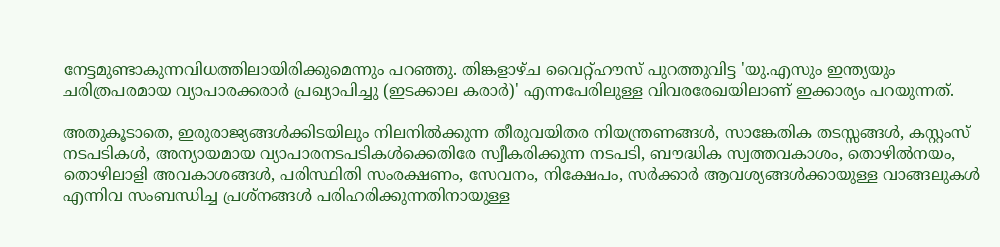നേട്ടമുണ്ടാകുന്നവിധത്തിലായിരിക്കുമെന്നും പറഞ്ഞു. തിങ്കളാഴ്ച വൈറ്റ്ഹൗസ് പുറത്തുവിട്ട 'യു.എസും ഇന്ത്യയും ചരിത്രപരമായ വ്യാപാരക്കരാര്‍ പ്രഖ്യാപിച്ചു (ഇടക്കാല കരാര്‍)' എന്നപേരിലുള്ള വിവരരേഖയിലാണ് ഇക്കാര്യം പറയുന്നത്.

അതുകൂടാതെ, ഇരുരാജ്യങ്ങള്‍ക്കിടയിലും നിലനില്‍ക്കുന്ന തീരുവയിതര നിയന്ത്രണങ്ങള്‍, സാങ്കേതിക തടസ്സങ്ങള്‍, കസ്റ്റംസ് നടപടികള്‍, അന്യായമായ വ്യാപാരനടപടികള്‍ക്കെതിരേ സ്വീകരിക്കുന്ന നടപടി, ബൗദ്ധിക സ്വത്തവകാശം, തൊഴില്‍നയം, തൊഴിലാളി അവകാശങ്ങള്‍, പരിസ്ഥിതി സംരക്ഷണം, സേവനം, നിക്ഷേപം, സര്‍ക്കാര്‍ ആവശ്യങ്ങള്‍ക്കായുള്ള വാങ്ങലുകള്‍ എന്നിവ സംബന്ധിച്ച പ്രശ്‌നങ്ങള്‍ പരിഹരിക്കുന്നതിനായുള്ള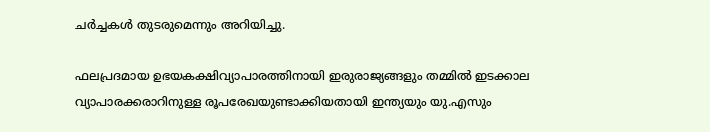ചര്‍ച്ചകള്‍ തുടരുമെന്നും അറിയിച്ചു.

ഫലപ്രദമായ ഉഭയകക്ഷിവ്യാപാരത്തിനായി ഇരുരാജ്യങ്ങളും തമ്മില്‍ ഇടക്കാല വ്യാപാരക്കരാറിനുള്ള രൂപരേഖയുണ്ടാക്കിയതായി ഇന്ത്യയും യു.എസും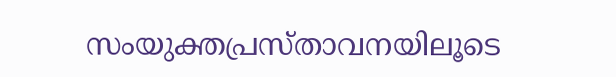സംയുക്തപ്രസ്താവനയിലൂടെ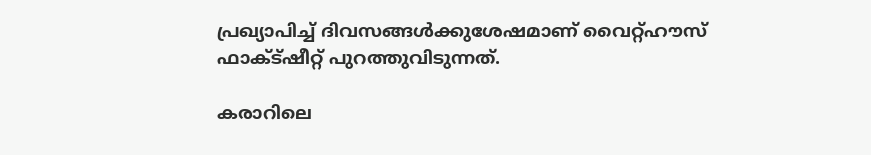പ്രഖ്യാപിച്ച് ദിവസങ്ങള്‍ക്കുശേഷമാണ് വൈറ്റ്ഹൗസ് ഫാക്ട്ഷീറ്റ് പുറത്തുവിടുന്നത്.

കരാറിലെ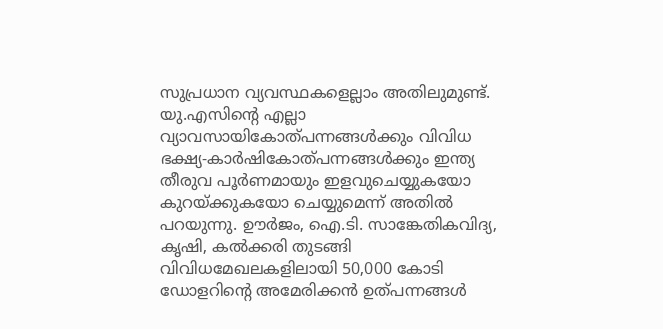സുപ്രധാന വ്യവസ്ഥകളെല്ലാം അതിലുമുണ്ട്. യു.എസിന്റെ എല്ലാ വ്യാവസായികോത്പന്നങ്ങള്‍ക്കും വിവിധ ഭക്ഷ്യ-കാര്‍ഷികോത്പന്നങ്ങള്‍ക്കും ഇന്ത്യ തീരുവ പൂര്‍ണമായും ഇളവുചെയ്യുകയോ കുറയ്ക്കുകയോ ചെയ്യുമെന്ന് അതില്‍ പറയുന്നു. ഊര്‍ജം, ഐ.ടി. സാങ്കേതികവിദ്യ, കൃഷി, കല്‍ക്കരി തുടങ്ങി വിവിധമേഖലകളിലായി 50,000 കോടി ഡോളറിന്റെ അമേരിക്കന്‍ ഉത്പന്നങ്ങള്‍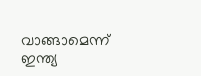വാങ്ങാമെന്ന് ഇന്ത്യ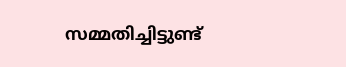സമ്മതിച്ചിട്ടുണ്ട്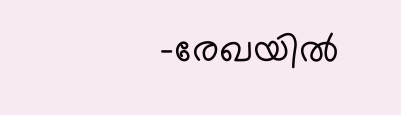-രേഖയില്‍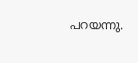പറയന്നു.